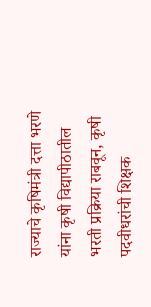राज्याचे कृषिमंत्री दत्ता भरणे यांना कृषी विद्यापीठातील भरती प्रक्रिया राबवून, कृषी पदवीधरांची शिक्षक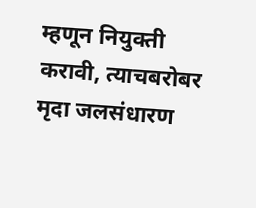म्हणून नियुक्ती करावी, त्याचबरोबर मृदा जलसंधारण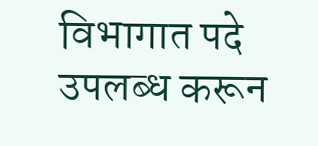विभागात पदे उपलब्ध करून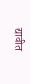द्यावीत